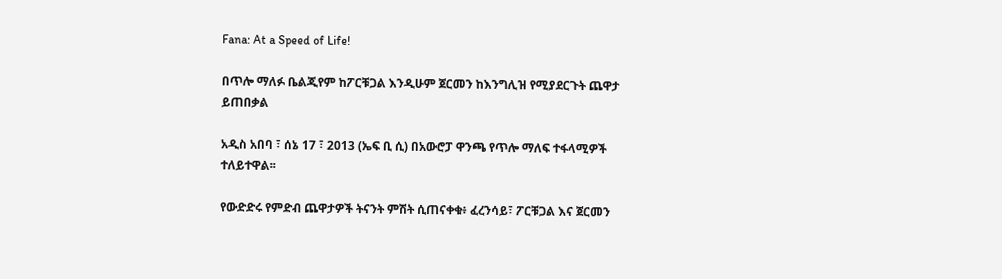Fana: At a Speed of Life!

በጥሎ ማለፉ ቤልጂየም ከፖርቹጋል እንዲሁም ጀርመን ከእንግሊዝ የሚያደርጉት ጨዋታ ይጠበቃል

አዲስ አበባ ፣ ሰኔ 17 ፣ 2013 (ኤፍ ቢ ሲ) በአውሮፓ ዋንጫ የጥሎ ማለፍ ተፋላሚዎች ተለይተዋል፡፡

የውድድሩ የምድብ ጨዋታዎች ትናንት ምሽት ሲጠናቀቁ፥ ፈረንሳይ፣ ፖርቹጋል እና ጀርመን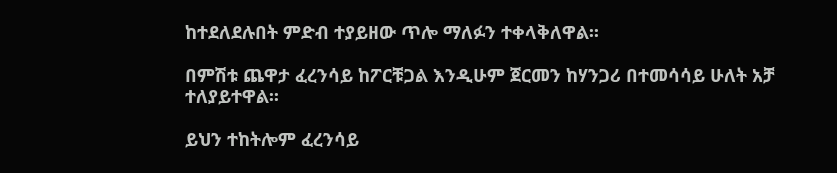ከተደለደሉበት ምድብ ተያይዘው ጥሎ ማለፉን ተቀላቅለዋል፡፡

በምሽቱ ጨዋታ ፈረንሳይ ከፖርቹጋል እንዲሁም ጀርመን ከሃንጋሪ በተመሳሳይ ሁለት አቻ ተለያይተዋል፡፡

ይህን ተከትሎም ፈረንሳይ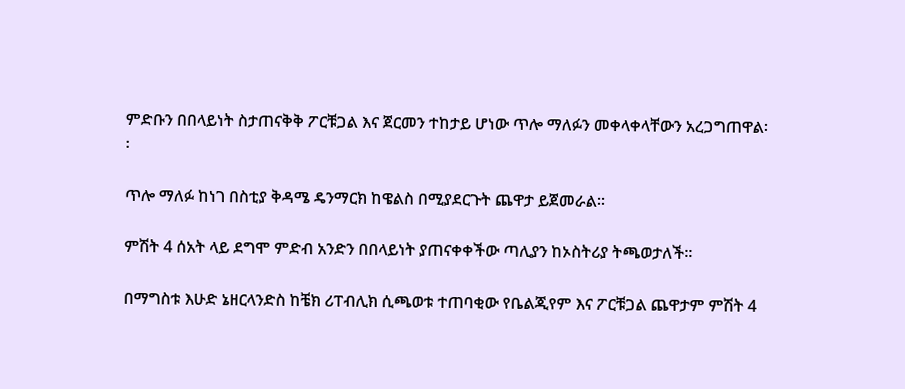ምድቡን በበላይነት ስታጠናቅቅ ፖርቹጋል እና ጀርመን ተከታይ ሆነው ጥሎ ማለፉን መቀላቀላቸውን አረጋግጠዋል፡፡

ጥሎ ማለፉ ከነገ በስቲያ ቅዳሜ ዴንማርክ ከዌልስ በሚያደርጉት ጨዋታ ይጀመራል፡፡

ምሽት 4 ሰአት ላይ ደግሞ ምድብ አንድን በበላይነት ያጠናቀቀችው ጣሊያን ከኦስትሪያ ትጫወታለች፡፡

በማግስቱ እሁድ ኔዘርላንድስ ከቼክ ሪፐብሊክ ሲጫወቱ ተጠባቂው የቤልጂየም እና ፖርቹጋል ጨዋታም ምሽት 4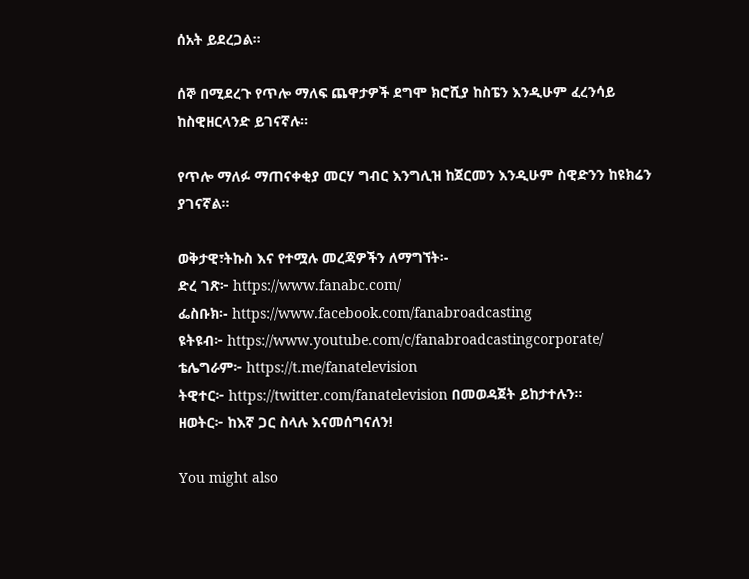ሰአት ይደረጋል፡፡

ሰኞ በሚደረጉ የጥሎ ማለፍ ጨዋታዎች ደግሞ ክሮሺያ ከስፔን እንዲሁም ፈረንሳይ ከስዊዘርላንድ ይገናኛሉ፡፡

የጥሎ ማለፉ ማጠናቀቂያ መርሃ ግብር እንግሊዝ ከጀርመን እንዲሁም ስዊድንን ከዩክሬን ያገናኛል፡፡

ወቅታዊ፣ትኩስ እና የተሟሉ መረጃዎችን ለማግኘት፡-
ድረ ገጽ፦ https://www.fanabc.com/
ፌስቡክ፡- https://www.facebook.com/fanabroadcasting
ዩትዩብ፦ https://www.youtube.com/c/fanabroadcastingcorporate/
ቴሌግራም፦ https://t.me/fanatelevision
ትዊተር፦ https://twitter.com/fanatelevision በመወዳጀት ይከታተሉን፡፡
ዘወትር፦ ከእኛ ጋር ስላሉ እናመሰግናለን!

You might also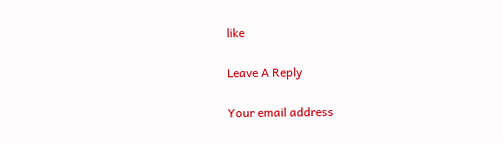like

Leave A Reply

Your email address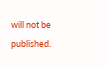will not be published.